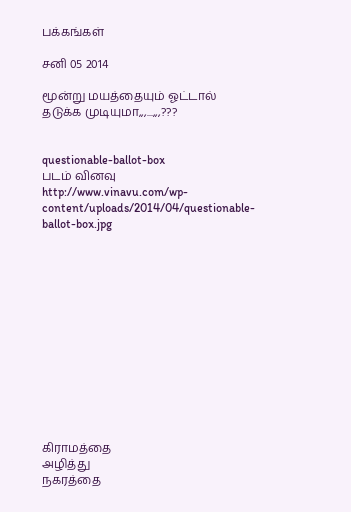பக்கங்கள்

சனி 05 2014

மூன்று மயத்தையும் ஓட்டால் தடுக்க முடியுமா,,,...,,,???


questionable-ballot-box
படம் வினவு
http://www.vinavu.com/wp-content/uploads/2014/04/questionable-ballot-box.jpg













கிராமத்தை
அழித்து
நகரத்தை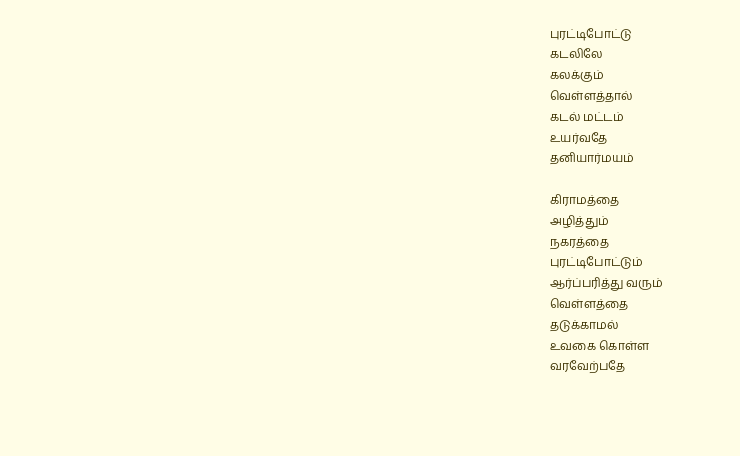புரட்டிபோட்டு
கடலிலே
கலக்கும்
வெள்ளத்தால்
கடல் மட்டம்
உயர்வதே
தனியார்மயம்

கிராமத்தை
அழித்தும்
நகரத்தை
புரட்டிபோட்டும்
ஆர்ப்பரித்து வரும்
வெள்ளத்தை
தடுக்காமல்
உவகை கொள்ள
வரவேற்பதே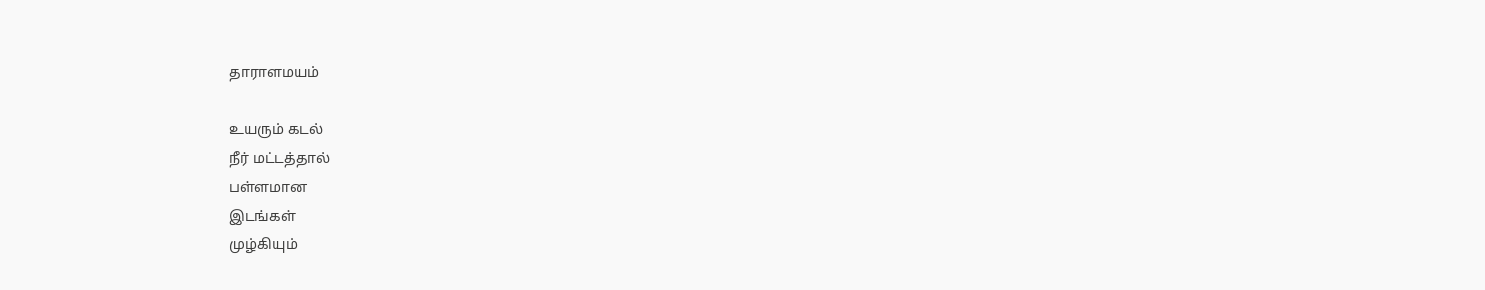தாராளமயம்

உயரும் கடல்
நீர் மட்டத்தால்
பள்ளமான
இடங்கள்
முழ்கியும்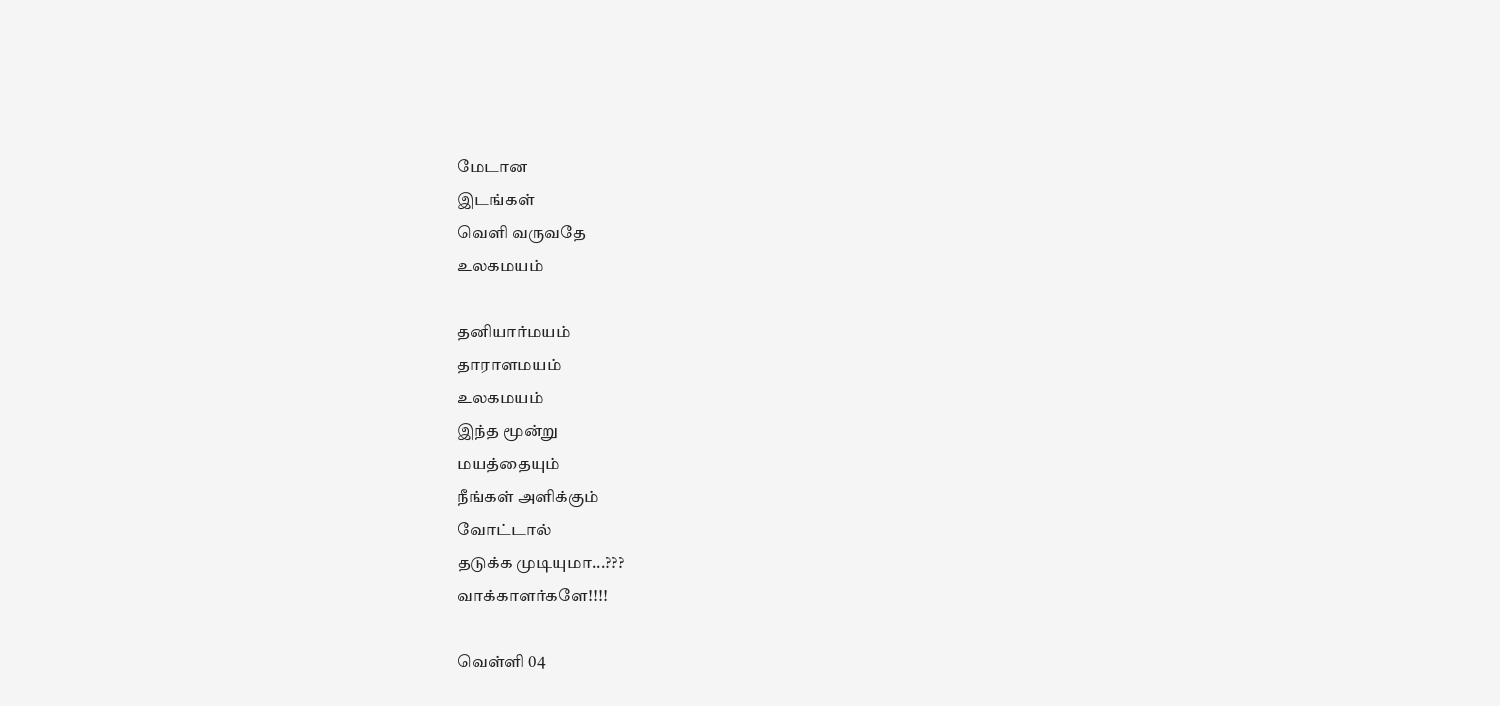மேடான
இடங்கள்
வெளி வருவதே
உலகமயம்

தனியார்மயம்
தாராளமயம்
உலகமயம்
இந்த மூன்று
மயத்தையும்
நீங்கள் அளிக்கும்
வோட்டால்
தடுக்க முடியுமா...???
வாக்காளர்களே!!!!

வெள்ளி 04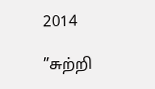2014

”சுற்றி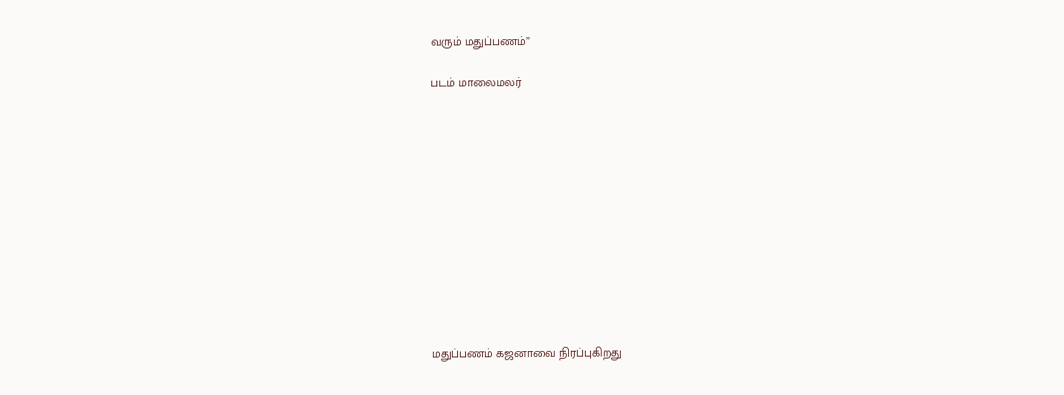வரும் மதுப்பணம்”

படம் மாலைமலர்












மதுப்பணம் கஜனாவை நிரப்புகிறது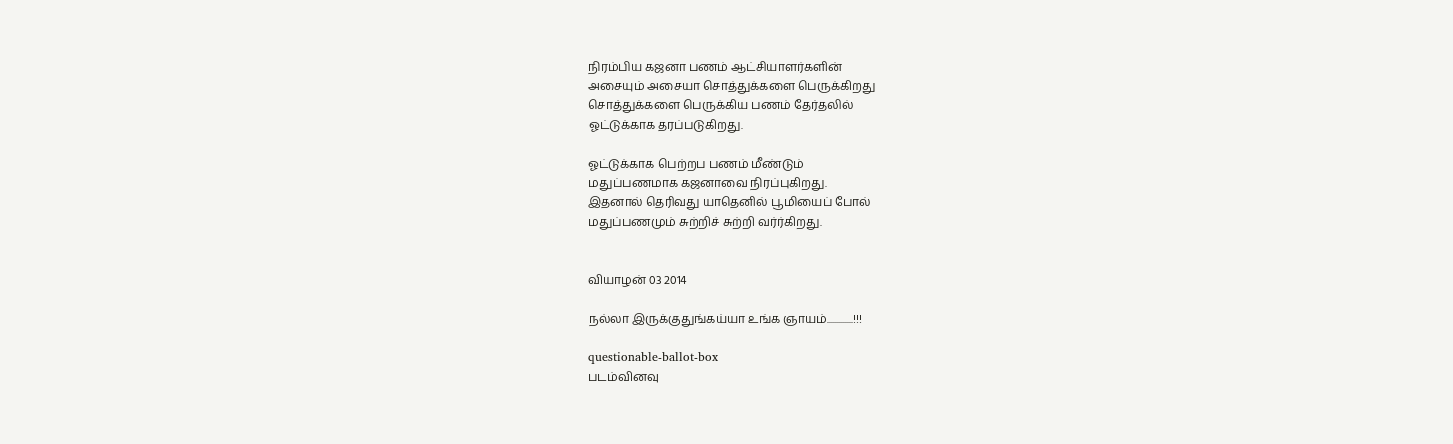நிரம்பிய கஜனா பணம் ஆட்சியாளர்களின்
அசையும் அசையா சொத்துக்களை பெருக்கிறது
சொத்துக்களை பெருக்கிய பணம் தேர்தலில்
ஓட்டுக்காக தரப்படுகிறது.

ஓட்டுக்காக பெற்றப பணம் மீண்டும்
மதுப்பணமாக கஜனாவை நிரப்புகிறது.
இதனால் தெரிவது யாதெனில் பூமியைப் போல்
மதுப்பணமும் சுற்றிச் சுற்றி வர்ர்கிறது.


வியாழன் 03 2014

நல்லா இருக்குதுங்கய்யா உங்க ஞாயம்.............!!!

questionable-ballot-box
படம்வினவு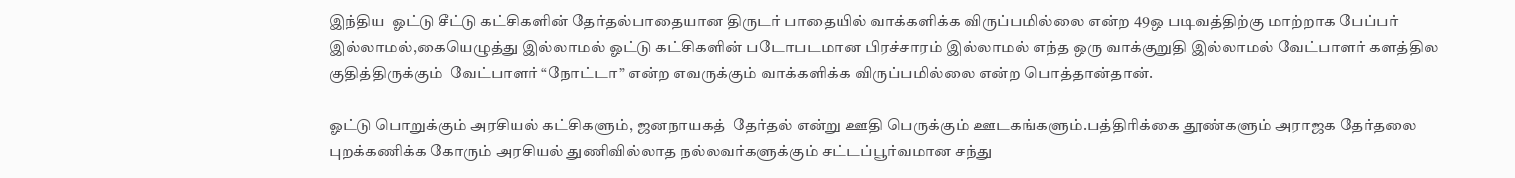இந்திய  ஓட்டு சீட்டு கட்சிகளின் தேர்தல்பாதையான திருடர் பாதையில் வாக்களிக்க விருப்பமில்லை என்ற 49ஒ படிவத்திற்கு மாற்றாக பேப்பர் இல்லாமல்,கையெழுத்து இல்லாமல் ஓட்டு கட்சிகளின் படோபடமான பிரச்சாரம் இல்லாமல் எந்த ஒரு வாக்குறுதி இல்லாமல் வேட்பாளர் களத்தில குதித்திருக்கும்  வேட்பாளர் “நோட்டா” என்ற எவருக்கும் வாக்களிக்க விருப்பமில்லை என்ற பொத்தான்தான்.

ஓட்டு பொறுக்கும் அரசியல் கட்சிகளும், ஜனநாயகத்  தேர்தல் என்று ஊதி பெருக்கும் ஊடகங்களும்.பத்திரிக்கை தூண்களும் அராஜக தேர்தலை புறக்கணிக்க கோரும் அரசியல் துணிவில்லாத நல்லவர்களுக்கும் சட்டப்பூர்வமான சந்து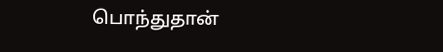பொந்துதான்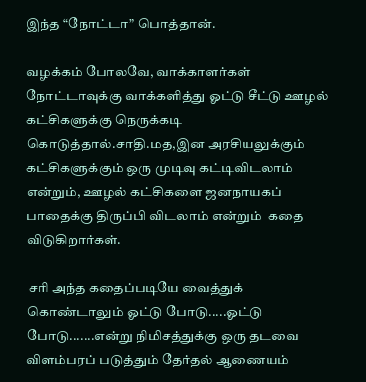இந்த “நோட்டா” பொத்தான்.

வழக்கம் போலவே, வாக்காளர்கள் நோட்டாவுக்கு வாக்களித்து ஓட்டு சீட்டு ஊழல் கட்சிகளுக்கு நெருக்கடி கொடுத்தால்.சாதி.மத,இன அரசியலுக்கும் கட்சிகளுக்கும் ஒரு முடிவு கட்டிவிடலாம் என்றும், ஊழல் கட்சிகளை ஜனநாயகப் பாதைக்கு திருப்பி விடலாம் என்றும்  கதை விடுகிறார்கள்.

 சரி அந்த கதைப்படியே வைத்துக் கொண்டாலும் ஓட்டு போடு.....ஓட்டு போடு.......என்று நிமிசத்துக்கு ஒரு தடவை விளம்பரப் படுத்தும் தேர்தல் ஆணையம்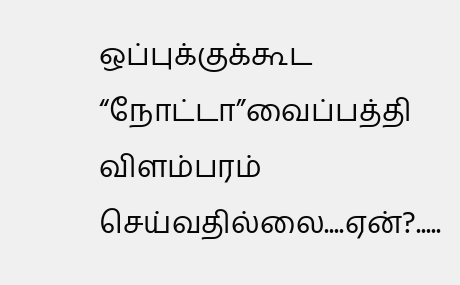ஒப்புக்குக்கூட “நோட்டா”வைப்பத்தி விளம்பரம் செய்வதில்லை....ஏன்?.....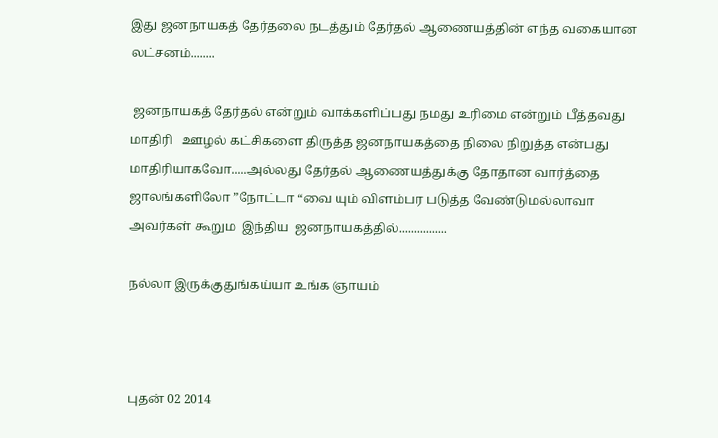இது ஜனநாயகத் தேர்தலை நடத்தும் தேர்தல் ஆணையத்தின் எந்த வகையான  லட்சனம்........

 ஜனநாயகத் தேர்தல் என்றும் வாக்களிப்பது நமது உரிமை என்றும் பீத்தவது மாதிரி   ஊழல் கட்சிகளை திருத்த ஜனநாயகத்தை நிலை நிறுத்த என்பது மாதிரியாகவோ.....அல்லது தேர்தல் ஆணையத்துக்கு தோதான வார்த்தை ஜாலங்களிலோ ”நோட்டா “வை யும் விளம்பர படுத்த வேண்டுமல்லாவா  அவர்கள் கூறும  இந்திய  ஜனநாயகத்தில்................

நல்லா இருக்குதுங்கய்யா உங்க ஞாயம்



புதன் 02 2014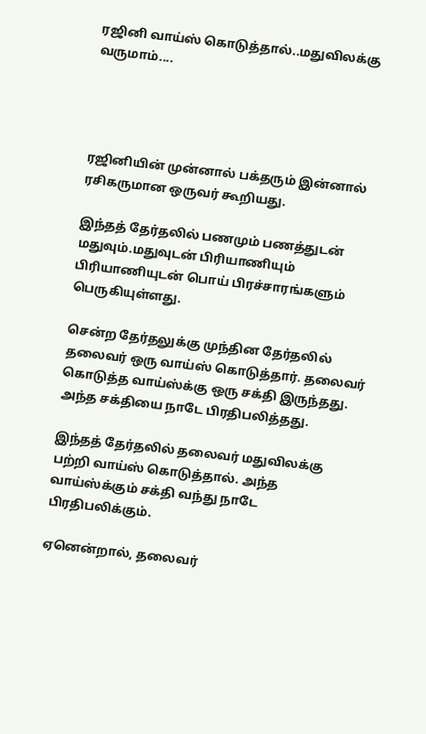ரஜினி வாய்ஸ் கொடுத்தால்..மதுவிலக்கு வருமாம்....




ரஜினியின் முன்னால் பக்தரும் இன்னால் ரசிகருமான ஒருவர் கூறியது.

இந்தத் தேர்தலில் பணமும் பணத்துடன் மதுவும்.மதுவுடன் பிரியாணியும் பிரியாணியுடன் பொய் பிரச்சாரங்களும் பெருகியுள்ளது.

சென்ற தேர்தலுக்கு முந்தின தேர்தலில்  தலைவர் ஒரு வாய்ஸ் கொடுத்தார். தலைவர் கொடுத்த வாய்ஸ்க்கு ஒரு சக்தி இருந்தது. அந்த சக்தியை நாடே பிரதிபலித்தது.

இந்தத் தேர்தலில் தலைவர் மதுவிலக்கு பற்றி வாய்ஸ் கொடுத்தால். அந்த வாய்ஸ்க்கும் சக்தி வந்து நாடே பிரதிபலிக்கும்.

ஏனென்றால், தலைவர்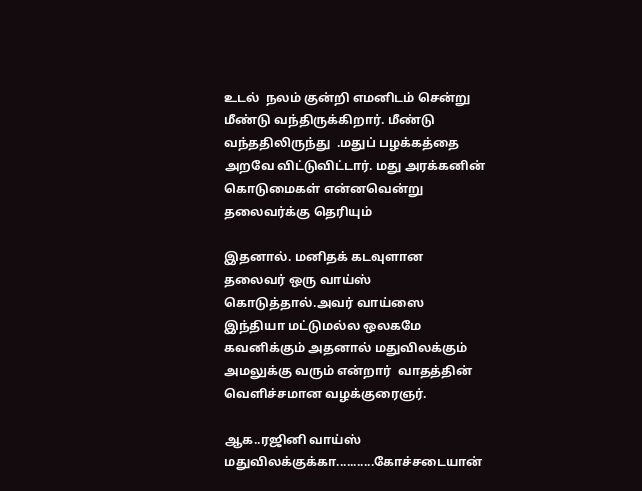உடல்  நலம் குன்றி எமனிடம் சென்று மீண்டு வந்திருக்கிறார். மீண்டு வந்ததிலிருந்து  .மதுப் பழக்கத்தை அறவே விட்டுவிட்டார். மது அரக்கனின் கொடுமைகள் என்னவென்று தலைவர்க்கு தெரியும்

இதனால். மனிதக் கடவுளான தலைவர் ஒரு வாய்ஸ் கொடுத்தால்.அவர் வாய்ஸை இந்தியா மட்டுமல்ல ஒலகமே கவனிக்கும் அதனால் மதுவிலக்கும் அமலுக்கு வரும் என்றார்  வாதத்தின் வெளிச்சமான வழக்குரைஞர்.

ஆக..ரஜினி வாய்ஸ் மதுவிலக்குக்கா...........கோச்சடையான்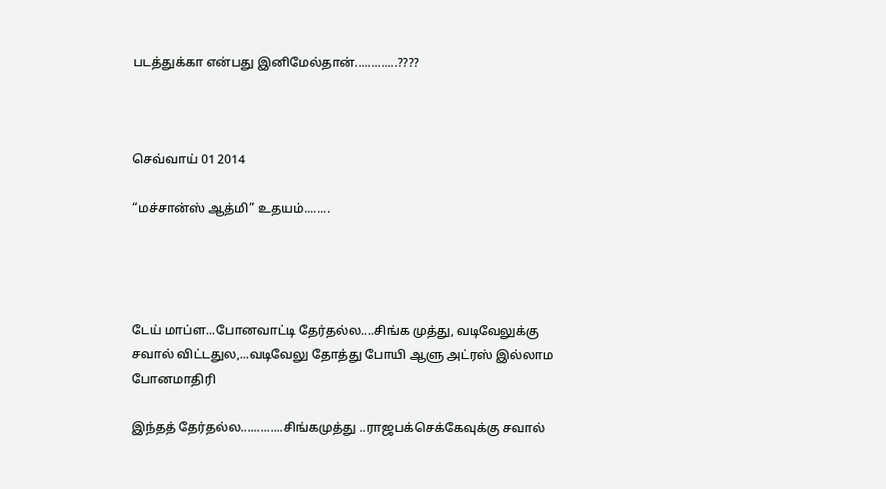படத்துக்கா என்பது இனிமேல்தான்.............????



செவ்வாய் 01 2014

“மச்சான்ஸ் ஆத்மி” உதயம்........




டேய் மாப்ள...போனவாட்டி தேர்தல்ல....சிங்க முத்து, வடிவேலுக்கு சவால் விட்டதுல,...வடிவேலு தோத்து போயி ஆளு அட்ரஸ் இல்லாம போனமாதிரி

இந்தத் தேர்தல்ல.............சிங்கமுத்து ..ராஜபக்செக்கேவுக்கு சவால்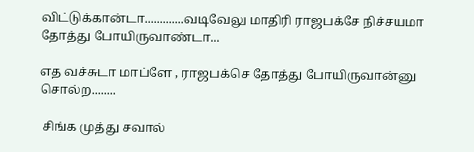விட்டுக்கான்டா.............வடிவேலு மாதிரி ராஜபக்சே நிச்சயமா தோத்து போயிருவாண்டா...

எத வச்சுடா மாப்ளே , ராஜபக்செ தோத்து போயிருவான்னு சொல்ற........

 சிங்க முத்து சவால்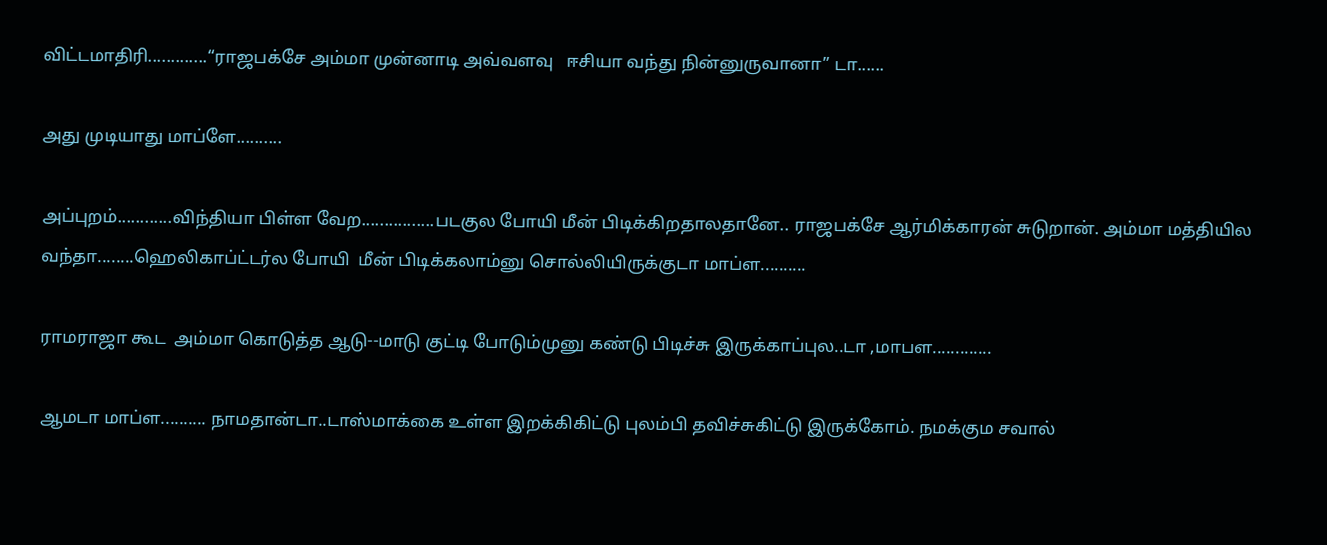விட்டமாதிரி.............“ராஜபக்சே அம்மா முன்னாடி அவ்வளவு   ஈசியா வந்து நின்னுருவானா” டா......

அது முடியாது மாப்ளே..........

அப்புறம்............விந்தியா பிள்ள வேற................படகுல போயி மீன் பிடிக்கிறதாலதானே.. ராஜபக்சே ஆர்மிக்காரன் சுடுறான். அம்மா மத்தியில வந்தா........ஹெலிகாப்ட்டர்ல போயி  மீன் பிடிக்கலாம்னு சொல்லியிருக்குடா மாப்ள..........

ராமராஜா கூட  அம்மா கொடுத்த ஆடு--மாடு குட்டி போடும்முனு கண்டு பிடிச்சு இருக்காப்புல..டா ,மாபள.............

ஆமடா மாப்ள.......... நாமதான்டா..டாஸ்மாக்கை உள்ள இறக்கிகிட்டு புலம்பி தவிச்சுகிட்டு இருக்கோம். நமக்கும சவால்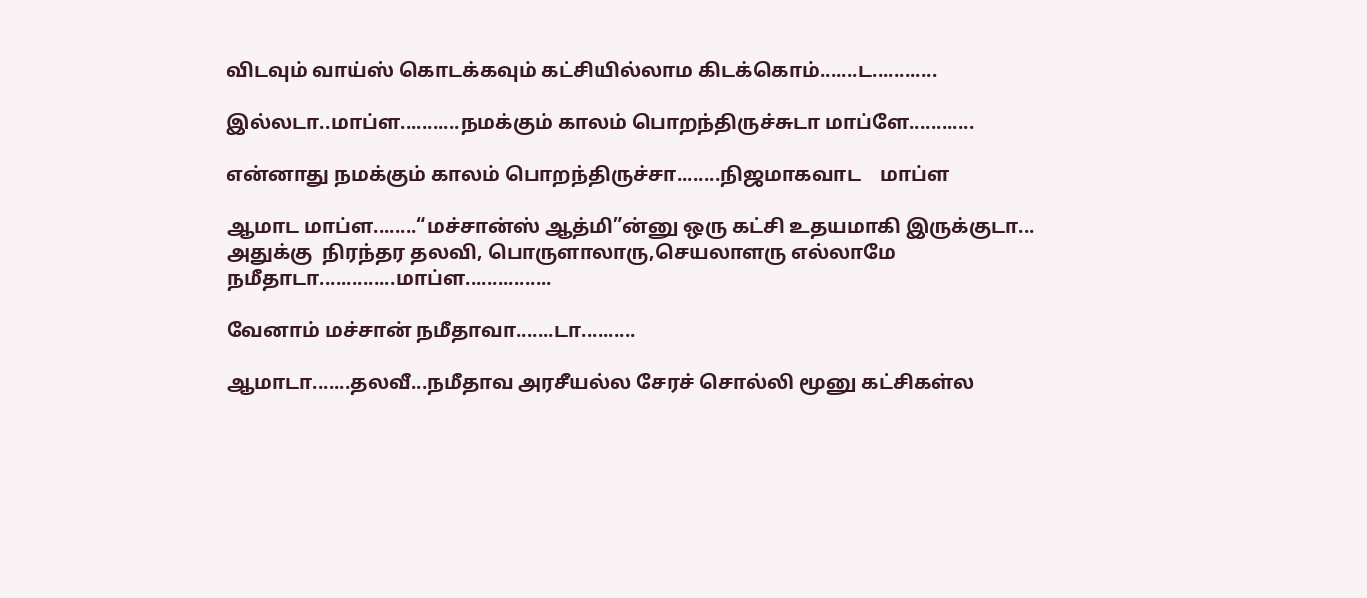விடவும் வாய்ஸ் கொடக்கவும் கட்சியில்லாம கிடக்கொம்.......ட............

இல்லடா..மாப்ள...........நமக்கும் காலம் பொறந்திருச்சுடா மாப்ளே............

என்னாது நமக்கும் காலம் பொறந்திருச்சா........நிஜமாகவாட    மாப்ள

ஆமாட மாப்ள........“மச்சான்ஸ் ஆத்மி”ன்னு ஒரு கட்சி உதயமாகி இருக்குடா...
அதுக்கு  நிரந்தர தலவி, பொருளாலாரு,செயலாளரு எல்லாமே நமீதாடா..............மாப்ள................

வேனாம் மச்சான் நமீதாவா.......டா..........

ஆமாடா.......தலவீ...நமீதாவ அரசீயல்ல சேரச் சொல்லி மூனு கட்சிகள்ல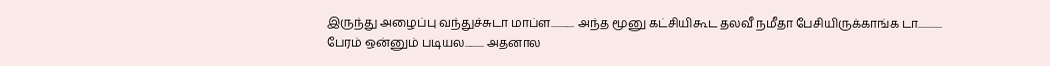இருந்து அழைப்பு வந்துச்சுடா மாப்ள............ அந்த மூனு கட்சியிகூட தலவீ நமீதா பேசியிருக்காங்க டா............ பேரம் ஒன்னும் படியல.......... அதனால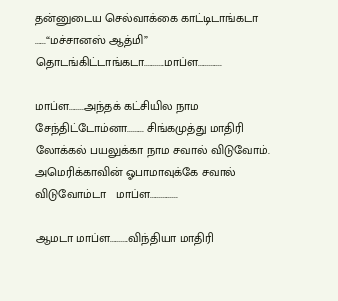தன்னுடைய செல்வாக்கை காட்டிடாங்கடா ......“மச்சானஸ் ஆத்மி”
தொடங்கிட்டாங்கடா...........மாப்ள.............

மாப்ள........அந்தக் கட்சியில நாம சேந்திட்டோம்னா......... சிங்கமுத்து மாதிரி லோக்கல் பயலுக்கா நாம சவால் விடுவோம். அமெரிக்காவின் ஓபாமாவுக்கே சவால் விடுவோம்டா   மாப்ள...............

ஆமடா மாப்ள..........விந்தியா மாதிரி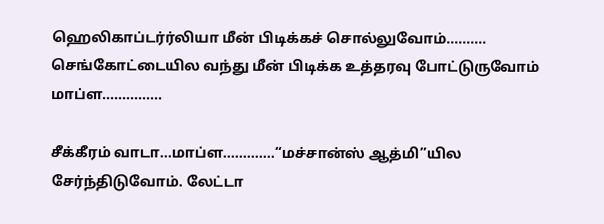ஹெலிகாப்டர்ர்லியா மீன் பிடிக்கச் சொல்லுவோம்.......... செங்கோட்டையில வந்து மீன் பிடிக்க உத்தரவு போட்டுருவோம் மாப்ள...............

சீக்கீரம் வாடா...மாப்ள.............“மச்சான்ஸ் ஆத்மி”யில சேர்ந்திடுவோம். லேட்டா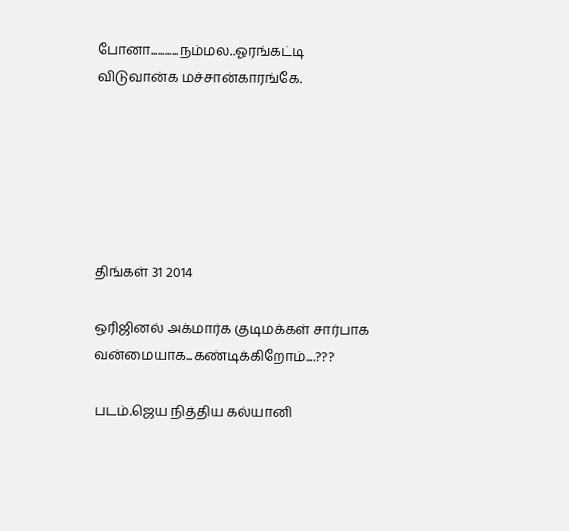போனா............நம்மல..ஓரங்கட்டி விடுவான்க மச்சான்காரங்கே.






திங்கள் 31 2014

ஒரிஜினல் அக்மார்க குடிமக்கள் சார்பாக வன்மையாக...கண்டிக்கிறோம்....???

படம்.ஜெய நித்திய கல்யானி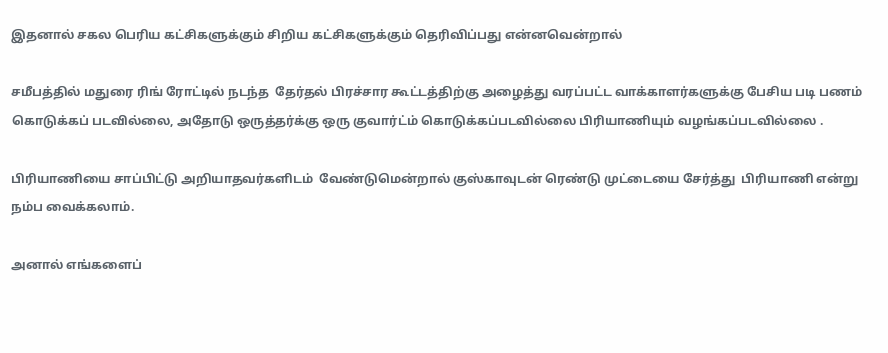இதனால் சகல பெரிய கட்சிகளுக்கும் சிறிய கட்சிகளுக்கும் தெரிவிப்பது என்னவென்றால்

சமீபத்தில் மதுரை ரிங் ரோட்டில் நடந்த  தேர்தல் பிரச்சார கூட்டத்திற்கு அழைத்து வரப்பட்ட வாக்காளர்களுக்கு பேசிய படி பணம் கொடுக்கப் படவில்லை, அதோடு ஒருத்தர்க்கு ஒரு குவார்ட்ம் கொடுக்கப்படவில்லை பிரியாணியும் வழங்கப்படவில்லை .

பிரியாணியை சாப்பிட்டு அறியாதவர்களிடம்  வேண்டுமென்றால் குஸ்காவுடன் ரெண்டு முட்டையை சேர்த்து  பிரியாணி என்று நம்ப வைக்கலாம்.

அனால் எங்களைப்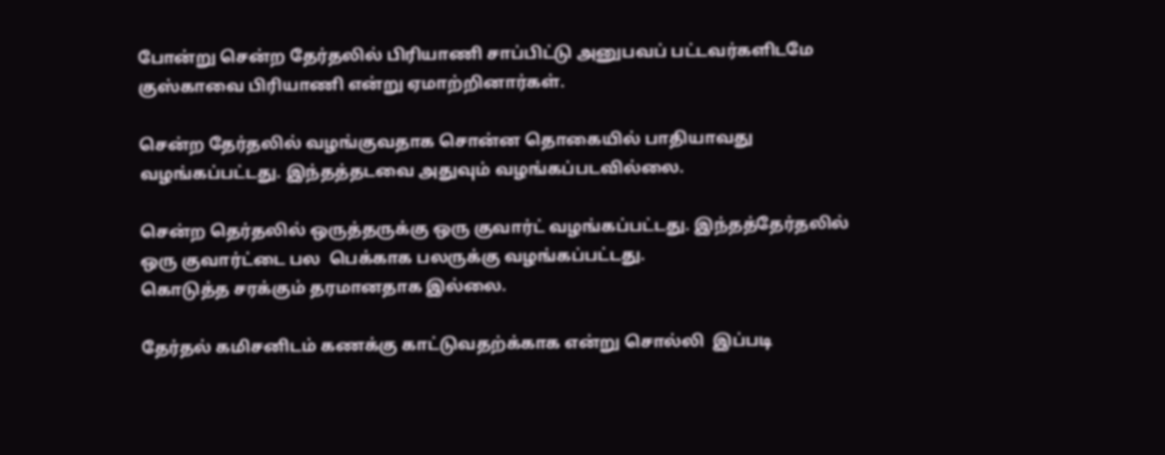போன்று சென்ற தேர்தலில் பிரியாணி சாப்பிட்டு அனுபவப் பட்டவர்களிடமே குஸ்காவை பிரியாணி என்று ஏமாற்றினார்கள்.

சென்ற தேர்தலில் வழங்குவதாக சொன்ன தொகையில் பாதியாவது வழங்கப்பட்டது. இந்தத்தடவை அதுவும் வழங்கப்படவில்லை.

சென்ற தெர்தலில் ஒருத்தருக்கு ஒரு குவார்ட் வழங்கப்பட்டது. இந்தத்தேர்தலில் ஒரு குவார்ட்டை பல  பெக்காக பலருக்கு வழங்கப்பட்டது.
கொடுத்த சரக்கும் தரமானதாக இல்லை.

தேர்தல் கமிசனிடம் கணக்கு காட்டுவதற்க்காக என்று சொல்லி  இப்படி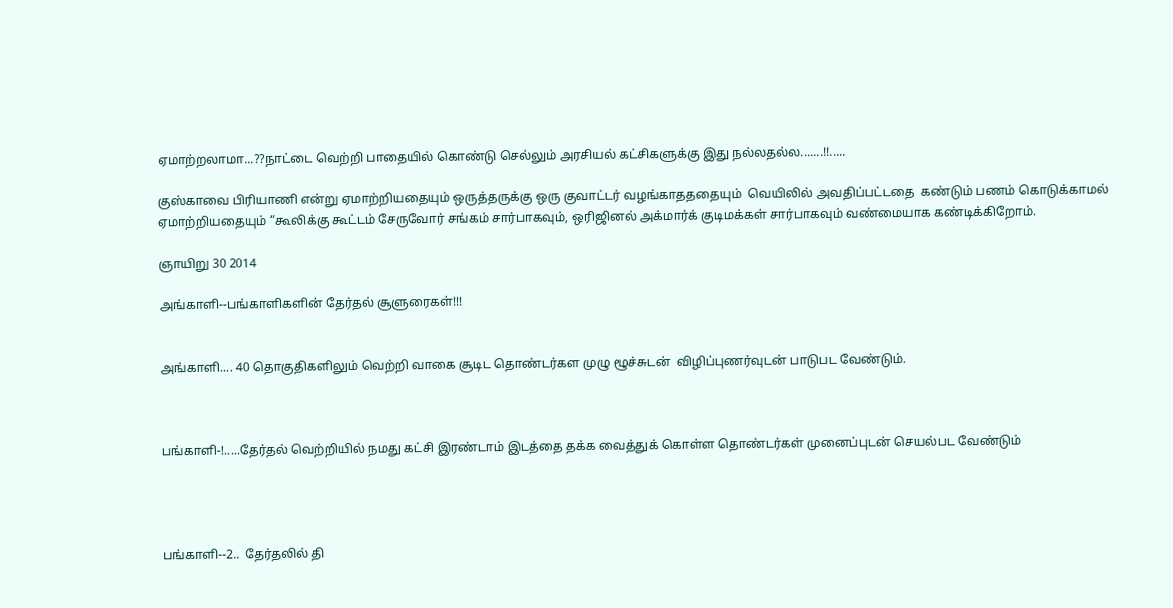ஏமாற்றலாமா...??நாட்டை வெற்றி பாதையில் கொண்டு செல்லும் அரசியல் கட்சிகளுக்கு இது நல்லதல்ல.......!!.....

குஸ்காவை பிரியாணி என்று ஏமாற்றியதையும் ஒருத்தருக்கு ஒரு குவாட்டர் வழங்காதததையும்  வெயிலில் அவதிப்பட்டதை  கண்டும் பணம் கொடுக்காமல்  ஏமாற்றியதையும் “கூலிக்கு கூட்டம் சேருவோர் சங்கம் சார்பாகவும், ஒரிஜினல் அக்மார்க் குடிமக்கள் சார்பாகவும் வண்மையாக கண்டிக்கிறோம்.

ஞாயிறு 30 2014

அங்காளி--பங்காளிகளின் தேர்தல் சூளுரைகள்!!!


அங்காளி.... 40 தொகுதிகளிலும் வெற்றி வாகை சூடிட தொண்டர்கள முழு ழூச்சுடன்  விழிப்புணர்வுடன் பாடுபட வேண்டும்.



பங்காளி-!.....தேர்தல் வெற்றியில் நமது கட்சி இரண்டாம் இடத்தை தக்க வைத்துக் கொள்ள தொண்டர்கள் முனைப்புடன் செயல்பட வேண்டும்




பங்காளி--2..  தேர்தலில் தி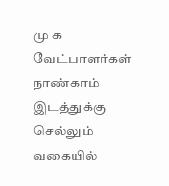மு க வேட்பாளர்கள் நாண்காம் இடத்துக்கு செல்லும் வகையில்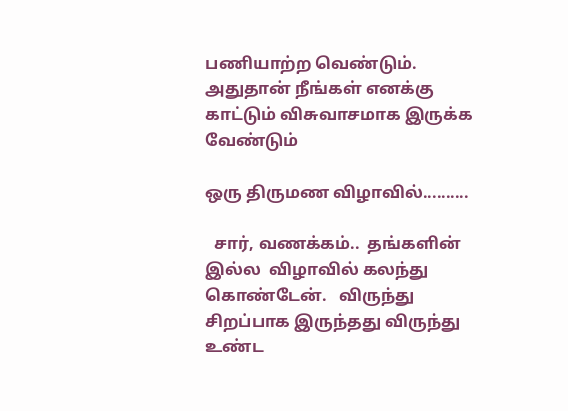பணியாற்ற வெண்டும். அதுதான் நீங்கள் எனக்கு காட்டும் விசுவாசமாக இருக்க வேண்டும்

ஒரு திருமண விழாவில்..........

  சார், வணக்கம்..  தங்களின் இல்ல  விழாவில் கலந்து கொண்டேன்.   விருந்து சிறப்பாக இருந்தது விருந்து  உண்ட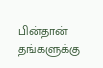பின்தான்  தங்களுக்கு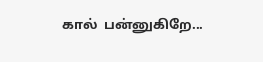கால்  பன்னுகிறே...